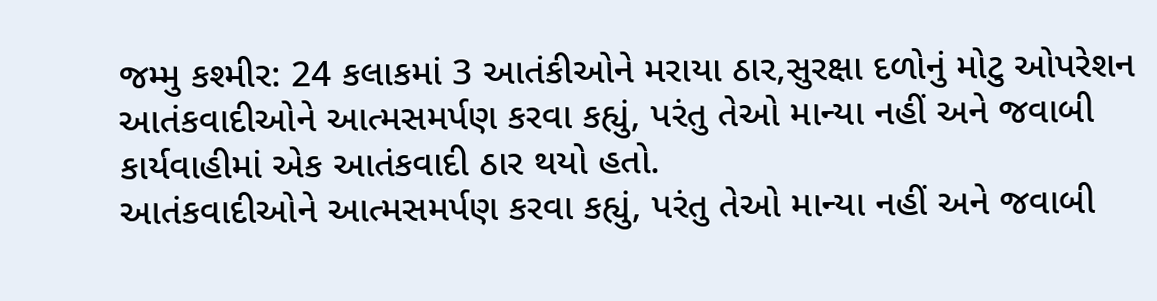જમ્મુ કશ્મીર: 24 કલાકમાં 3 આતંકીઓને મરાયા ઠાર,સુરક્ષા દળોનું મોટુ ઓપરેશન
આતંકવાદીઓને આત્મસમર્પણ કરવા કહ્યું, પરંતુ તેઓ માન્યા નહીં અને જવાબી કાર્યવાહીમાં એક આતંકવાદી ઠાર થયો હતો.
આતંકવાદીઓને આત્મસમર્પણ કરવા કહ્યું, પરંતુ તેઓ માન્યા નહીં અને જવાબી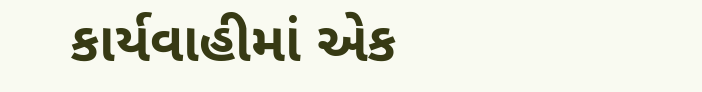કાર્યવાહીમાં એક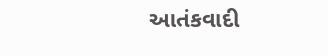આતંકવાદી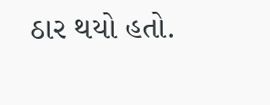ઠાર થયો હતો.